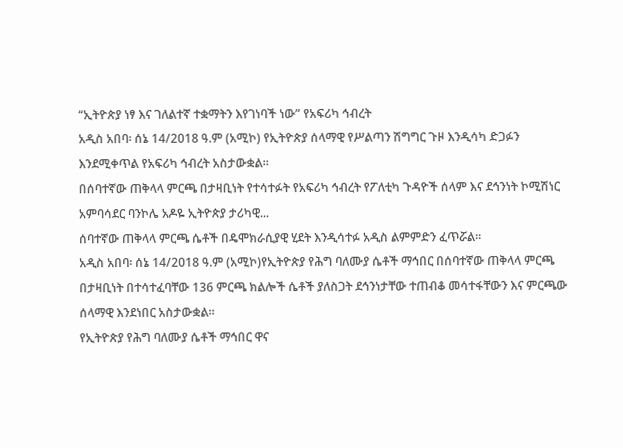“ኢትዮጵያ ነፃ እና ገለልተኛ ተቋማትን እየገነባች ነው” የአፍሪካ ኅብረት
አዲስ አበባ፡ ሰኔ 14/2018 ዓ.ም (አሚኮ) የኢትዮጵያ ሰላማዊ የሥልጣን ሽግግር ጉዞ እንዲሳካ ድጋፉን እንደሚቀጥል የአፍሪካ ኅብረት አስታውቋል።
በሰባተኛው ጠቅላላ ምርጫ በታዛቢነት የተሳተፉት የአፍሪካ ኅብረት የፖለቲካ ጉዳዮች ሰላም እና ደኅንነት ኮሚሽነር አምባሳደር ባንኮሌ አዶዬ ኢትዮጵያ ታሪካዊ...
ሰባተኛው ጠቅላላ ምርጫ ሴቶች በዴሞክራሲያዊ ሂደት እንዲሳተፉ አዲስ ልምምድን ፈጥሯል።
አዲስ አበባ፡ ሰኔ 14/2018 ዓ.ም (አሚኮ)የኢትዮጵያ የሕግ ባለሙያ ሴቶች ማኅበር በሰባተኛው ጠቅላላ ምርጫ በታዛቢነት በተሳተፈባቸው 136 ምርጫ ክልሎች ሴቶች ያለስጋት ደኅንነታቸው ተጠብቆ መሳተፋቸውን እና ምርጫው ሰላማዊ እንደነበር አስታውቋል።
የኢትዮጵያ የሕግ ባለሙያ ሴቶች ማኅበር ዋና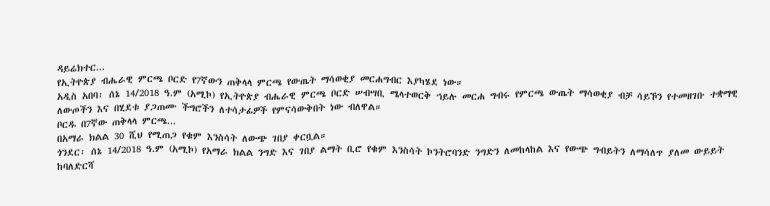ዳይሬክተር...
የኢትዮጵያ ብሔራዊ ምርጫ ቦርድ የ7ኛውን ጠቅላላ ምርጫ የውጤት ማሳወቂያ መርሐግብር እያካሄደ ነው።
አዲስ አበባ፡ ሰኔ 14/2018 ዓ.ም (አሚኮ) የኢትዮጵያ ብሔራዊ ምርጫ ቦርድ ሠብሣቢ ሜላተወርቅ ኀይሉ መርሐ ግብሩ የምርጫ ውጤት ማሳወቂያ ብቻ ሳይኾን የተመዘገቡ ተቋማዊ ለውጦችን እና በሂደቱ ያጋጠሙ ችግሮችን ለተሳታፊዎች የምናሳውቅበት ነው ብለዋል።
ቦርዱ በ7ኛው ጠቅላላ ምርጫ...
በአማራ ክልል 30 ሺህ የሚጠጋ የቁም እንስሳት ለውጭ ገበያ ቀርቧል።
ጎንደር፡ ሰኔ 14/2018 ዓ.ም (አሚኮ) የአማራ ክልል ንግድ እና ገበያ ልማት ቢሮ የቁም እንስሳት ኮንትሮባንድ ንግድን ለመከላከል እና የውጭ ግብይትን ለማሳለጥ ያለመ ውይይት ከባለድርሻ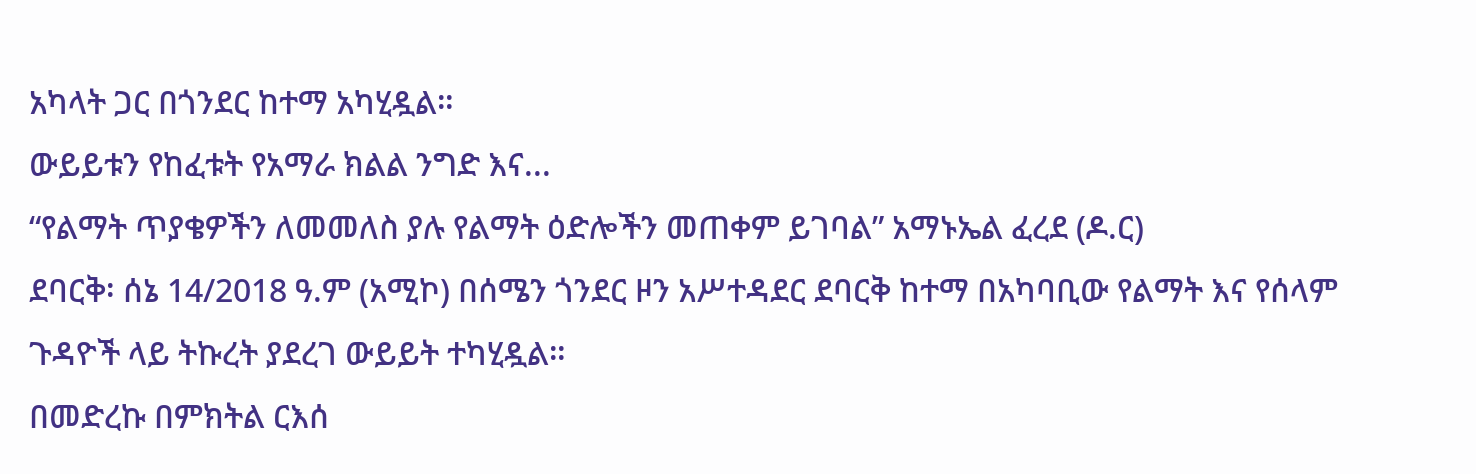አካላት ጋር በጎንደር ከተማ አካሂዷል።
ውይይቱን የከፈቱት የአማራ ክልል ንግድ እና...
“የልማት ጥያቄዎችን ለመመለስ ያሉ የልማት ዕድሎችን መጠቀም ይገባል” አማኑኤል ፈረደ (ዶ.ር)
ደባርቅ፡ ሰኔ 14/2018 ዓ.ም (አሚኮ) በሰሜን ጎንደር ዞን አሥተዳደር ደባርቅ ከተማ በአካባቢው የልማት እና የሰላም ጉዳዮች ላይ ትኩረት ያደረገ ውይይት ተካሂዷል።
በመድረኩ በምክትል ርእሰ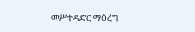መሥተዳድር ማዕረግ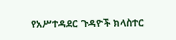የአሥተዳደር ጉዳዮች ክላስተር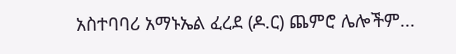አስተባባሪ አማኑኤል ፈረደ (ዶ.ር) ጨምሮ ሌሎችም...